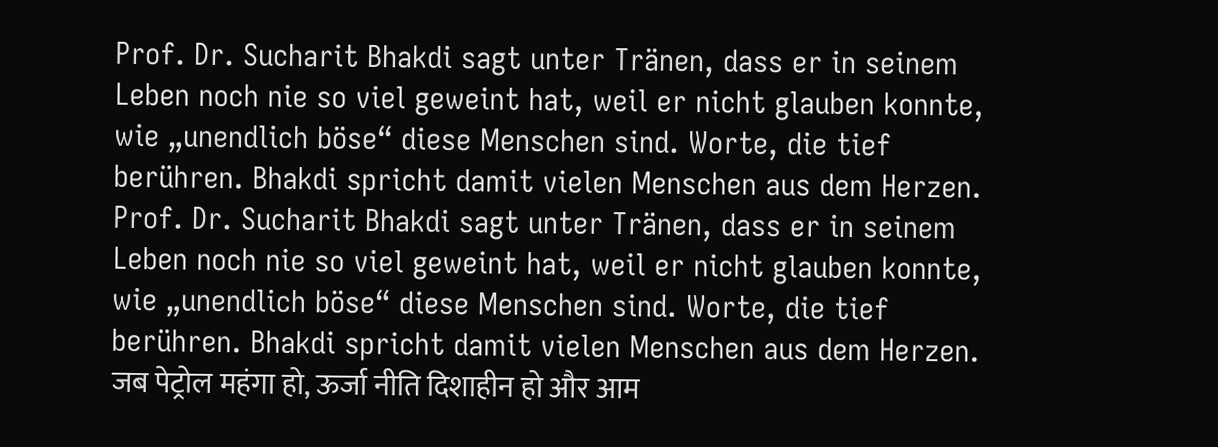Prof. Dr. Sucharit Bhakdi sagt unter Tränen, dass er in seinem Leben noch nie so viel geweint hat, weil er nicht glauben konnte, wie „unendlich böse“ diese Menschen sind. Worte, die tief berühren. Bhakdi spricht damit vielen Menschen aus dem Herzen.
Prof. Dr. Sucharit Bhakdi sagt unter Tränen, dass er in seinem Leben noch nie so viel geweint hat, weil er nicht glauben konnte, wie „unendlich böse“ diese Menschen sind. Worte, die tief berühren. Bhakdi spricht damit vielen Menschen aus dem Herzen.
जब पेट्रोल महंगा हो, ऊर्जा नीति दिशाहीन हो और आम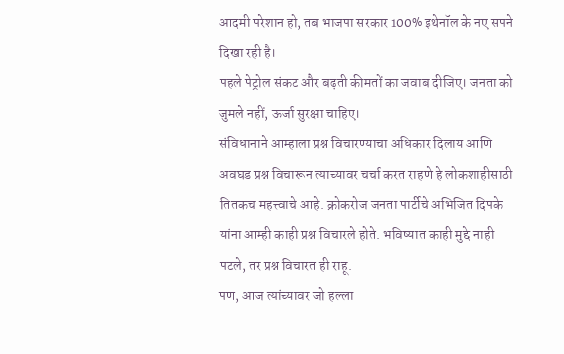आदमी परेशान हो, तब भाजपा सरकार 100% इथेनॉल के नए सपने दिखा रही है।
पहले पेट्रोल संकट और बढ़ती कीमतों का जवाब दीजिए। जनता को जुमले नहीं, ऊर्जा सुरक्षा चाहिए।
संविधानाने आम्हाला प्रश्न विचारण्याचा अधिकार दिलाय आणि अवघड प्रश्न विचारून त्याच्यावर चर्चा करत राहणे हे लोकशाहीसाठी तितकच महत्त्वाचे आहे. क्रोकरोज जनता पार्टीचे अभिजित दिपके यांना आम्ही काही प्रश्न विचारले होते. भविष्यात काही मुद्दे नाही पटले, तर प्रश्न विचारत ही राहू.
पण, आज त्यांच्यावर जो हल्ला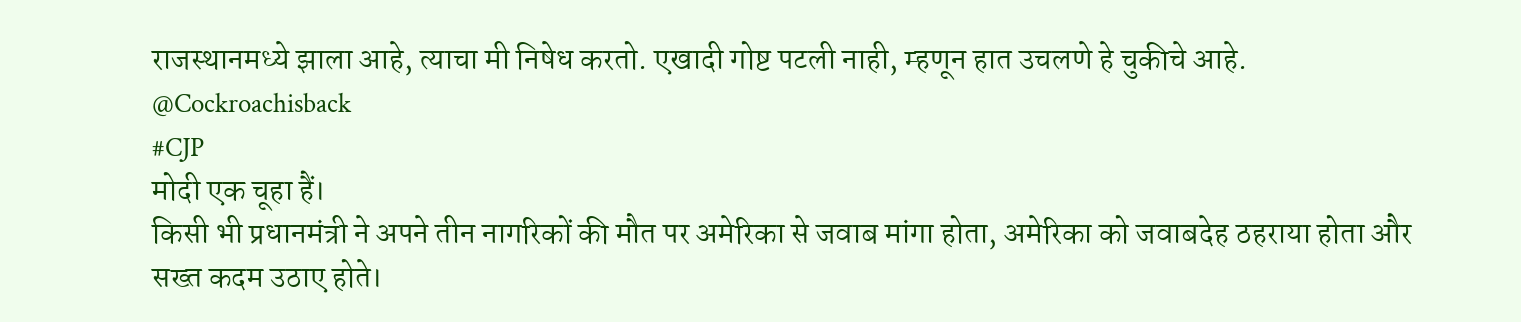राजस्थानमध्ये झाला आहे, त्याचा मी निषेध करतो. एखादी गोष्ट पटली नाही, म्हणून हात उचलणे हे चुकीचे आहे.
@Cockroachisback
#CJP
मोदी एक चूहा हैं।
किसी भी प्रधानमंत्री ने अपने तीन नागरिकों की मौत पर अमेरिका से जवाब मांगा होता, अमेरिका को जवाबदेह ठहराया होता और सख्त कदम उठाए होते।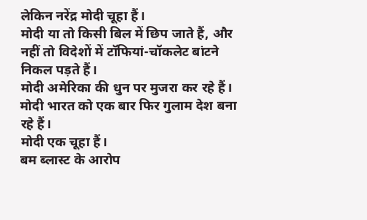लेकिन नरेंद्र मोदी चूहा हैं।
मोदी या तो किसी बिल में छिप जाते हैं, और नहीं तो विदेशों में टॉफियां-चॉकलेट बांटने निकल पड़ते हैं।
मोदी अमेरिका की धुन पर मुजरा कर रहे हैं।
मोदी भारत को एक बार फिर गुलाम देश बना रहे हैं।
मोदी एक चूहा हैं।
बम ब्लास्ट के आरोप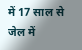में 17 साल से जेल में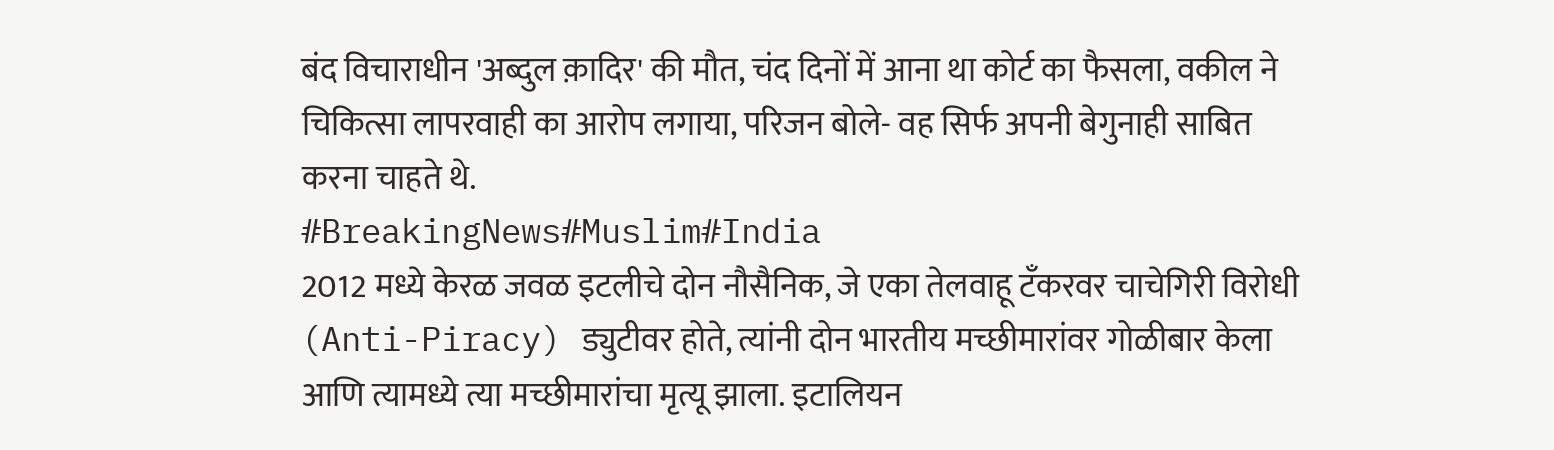बंद विचाराधीन 'अब्दुल क़ादिर' की मौत, चंद दिनों में आना था कोर्ट का फैसला, वकील ने चिकित्सा लापरवाही का आरोप लगाया, परिजन बोले- वह सिर्फ अपनी बेगुनाही साबित करना चाहते थे.
#BreakingNews#Muslim#India
2012 मध्ये केरळ जवळ इटलीचे दोन नौसैनिक, जे एका तेलवाहू टँकरवर चाचेगिरी विरोधी (Anti-Piracy) ड्युटीवर होते, त्यांनी दोन भारतीय मच्छीमारांवर गोळीबार केला आणि त्यामध्ये त्या मच्छीमारांचा मृत्यू झाला. इटालियन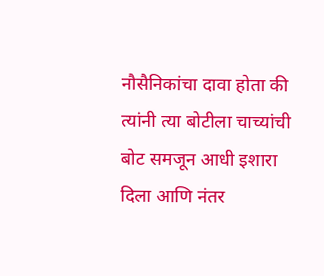नौसैनिकांचा दावा होता की त्यांनी त्या बोटीला चाच्यांची बोट समजून आधी इशारा दिला आणि नंतर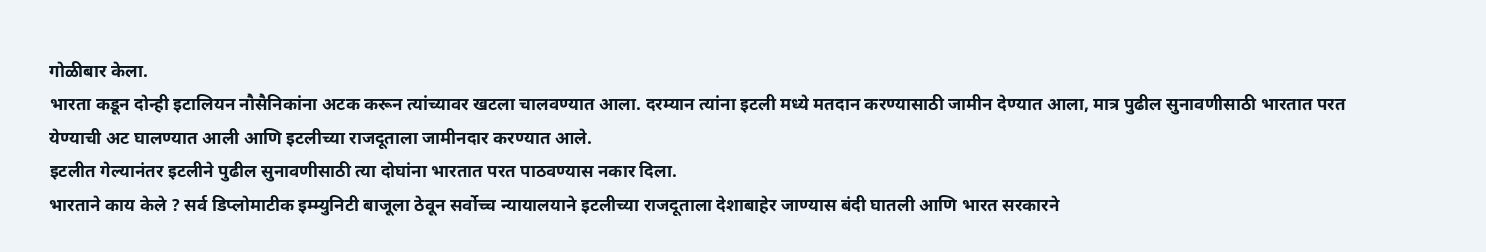गोळीबार केला.
भारता कडून दोन्ही इटालियन नौसैनिकांना अटक करून त्यांच्यावर खटला चालवण्यात आला. दरम्यान त्यांना इटली मध्ये मतदान करण्यासाठी जामीन देण्यात आला, मात्र पुढील सुनावणीसाठी भारतात परत येण्याची अट घालण्यात आली आणि इटलीच्या राजदूताला जामीनदार करण्यात आले.
इटलीत गेल्यानंतर इटलीने पुढील सुनावणीसाठी त्या दोघांना भारतात परत पाठवण्यास नकार दिला.
भारताने काय केले ? सर्व डिप्लोमाटीक इम्म्युनिटी बाजूला ठेवून सर्वोच्च न्यायालयाने इटलीच्या राजदूताला देशाबाहेर जाण्यास बंदी घातली आणि भारत सरकारने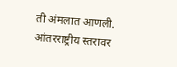ती अंमलात आणली.
आंतरराष्ट्रीय स्तरावर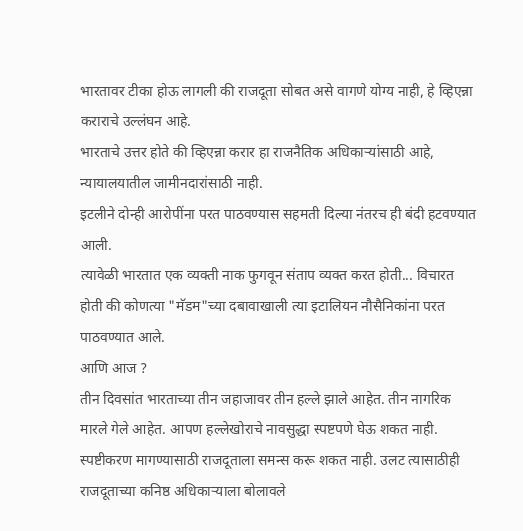भारतावर टीका होऊ लागली की राजदूता सोबत असे वागणे योग्य नाही, हे व्हिएन्ना कराराचे उल्लंघन आहे.
भारताचे उत्तर होते की व्हिएन्ना करार हा राजनैतिक अधिकाऱ्यांसाठी आहे, न्यायालयातील जामीनदारांसाठी नाही.
इटलीने दोन्ही आरोपींना परत पाठवण्यास सहमती दिल्या नंतरच ही बंदी हटवण्यात आली.
त्यावेळी भारतात एक व्यक्ती नाक फुगवून संताप व्यक्त करत होती... विचारत होती की कोणत्या "मॅडम"च्या दबावाखाली त्या इटालियन नौसैनिकांना परत पाठवण्यात आले.
आणि आज ?
तीन दिवसांत भारताच्या तीन जहाजावर तीन हल्ले झाले आहेत. तीन नागरिक मारले गेले आहेत. आपण हल्लेखोराचे नावसुद्धा स्पष्टपणे घेऊ शकत नाही. स्पष्टीकरण मागण्यासाठी राजदूताला समन्स करू शकत नाही. उलट त्यासाठीही राजदूताच्या कनिष्ठ अधिकाऱ्याला बोलावले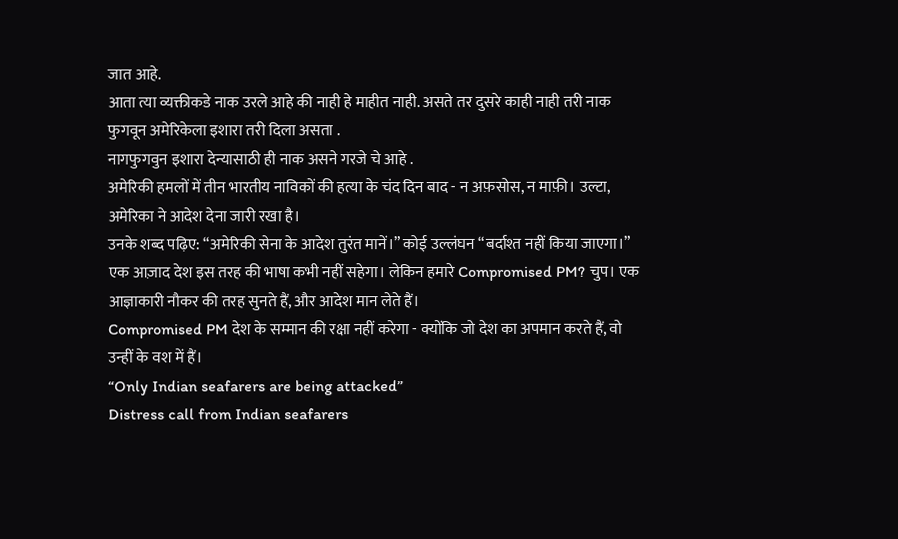जात आहे.
आता त्या व्यक्तीकडे नाक उरले आहे की नाही हे माहीत नाही. असते तर दुसरे काही नाही तरी नाक फुगवून अमेरिकेला इशारा तरी दिला असता .
नागफुगवुन इशारा देन्यासाठी ही नाक असने गरजे चे आहे .
अमेरिकी हमलों में तीन भारतीय नाविकों की हत्या के चंद दिन बाद - न अफ़सोस, न माफ़ी। उल्टा, अमेरिका ने आदेश देना जारी रखा है।
उनके शब्द पढ़िए: “अमेरिकी सेना के आदेश तुरंत मानें।” कोई उल्लंघन “बर्दाश्त नहीं किया जाएगा।”
एक आज़ाद देश इस तरह की भाषा कभी नहीं सहेगा। लेकिन हमारे Compromised PM? चुप। एक आज्ञाकारी नौकर की तरह सुनते हैं, और आदेश मान लेते हैं।
Compromised PM देश के सम्मान की रक्षा नहीं करेगा - क्योंकि जो देश का अपमान करते हैं, वो उन्हीं के वश में हैं।
“Only Indian seafarers are being attacked”
Distress call from Indian seafarers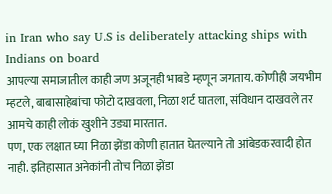in Iran who say U.S is deliberately attacking ships with Indians on board
आपल्या समाजातील काही जण अजूनही भाबडे म्हणून जगताय. कोणीही जयभीम म्हटले, बाबासाहेबांचा फोटो दाखवला, निळा शर्ट घातला, संविधान दाखवले तर आमचे काही लोकं खुशीने उड्या मारतात.
पण, एक लक्षात घ्या निळा झेंडा कोणी हातात घेतल्याने तो आंबेडकरवादी होत नाही. इतिहासात अनेकांनी तोच निळा झेंडा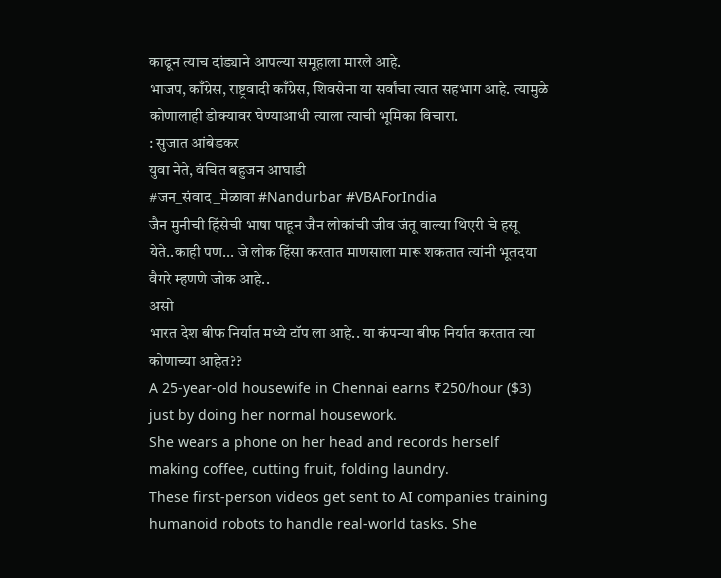काढून त्याच दांड्याने आपल्या समूहाला मारले आहे.
भाजप, काँग्रेस, राष्ट्रवादी काँग्रेस, शिवसेना या सर्वांचा त्यात सहभाग आहे. त्यामुळे कोणालाही डोक्यावर घेण्याआधी त्याला त्याची भूमिका विचारा.
: सुजात आंबेडकर
युवा नेते, वंचित बहुजन आघाडी
#जन_संवाद_मेळावा #Nandurbar #VBAForIndia
जैन मुनीची हिंसेची भाषा पाहून जैन लोकांची जीव जंतू वाल्या थिएरी चे हसू येते..काही पण... जे लोक हिंसा करतात माणसाला मारू शकतात त्यांनी भूतदया वैगरे म्हणणे जोक आहे..
असो
भारत देश बीफ निर्यात मध्ये टॉप ला आहे.. या कंपन्या बीफ निर्यात करतात त्या कोणाच्या आहेत??
A 25-year-old housewife in Chennai earns ₹250/hour ($3) just by doing her normal housework.
She wears a phone on her head and records herself making coffee, cutting fruit, folding laundry.
These first-person videos get sent to AI companies training humanoid robots to handle real-world tasks. She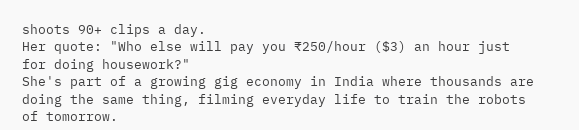shoots 90+ clips a day.
Her quote: "Who else will pay you ₹250/hour ($3) an hour just for doing housework?"
She's part of a growing gig economy in India where thousands are doing the same thing, filming everyday life to train the robots of tomorrow.